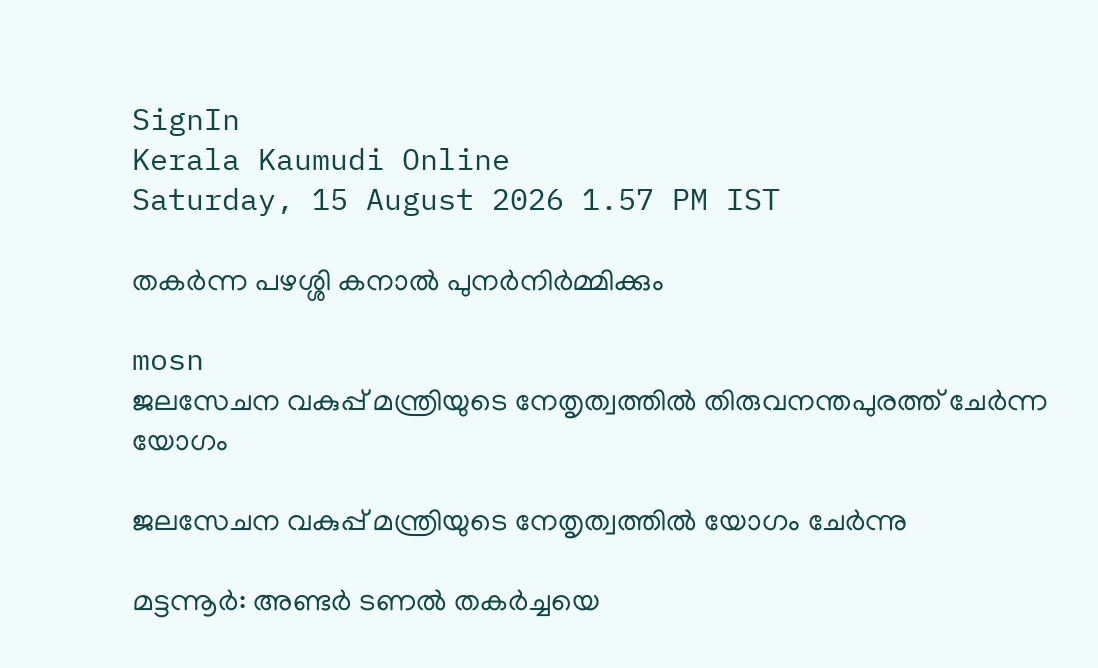SignIn
Kerala Kaumudi Online
Saturday, 15 August 2026 1.57 PM IST

തകർന്ന പഴശ്ശി കനാൽ പുനർനിർമ്മിക്കും

mosn
ജലസേചന വകുപ്പ് മന്ത്രിയുടെ നേതൃത്വത്തിൽ തിരുവനന്തപുരത്ത് ചേർന്ന യോഗം

ജലസേചന വകുപ്പ് മന്ത്രിയുടെ നേതൃത്വത്തിൽ യോഗം ചേർന്നു

മട്ടന്നൂർ: അണ്ടർ ടണൽ തകർച്ചയെ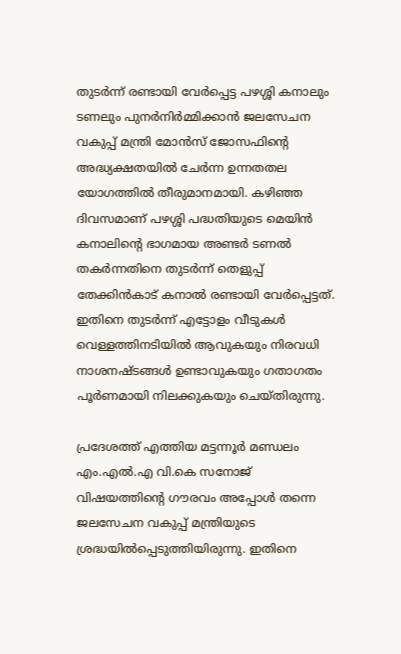തുടർന്ന് രണ്ടായി വേർപ്പെട്ട പഴശ്ശി കനാലും ടണലും പുനർനിർമ്മിക്കാൻ ജലസേചന വകുപ്പ് മന്ത്രി മോൻസ് ജോസഫിന്റെ അദ്ധ്യക്ഷതയിൽ ചേർന്ന ഉന്നതതല യോഗത്തിൽ തീരുമാനമായി. കഴിഞ്ഞ ദിവസമാണ് പഴശ്ശി പദ്ധതിയുടെ മെയിൻ കനാലിന്റെ ഭാഗമായ അണ്ടർ ടണൽ തകർന്നതിനെ തുടർന്ന് തെളുപ്പ് തേക്കിൻകാട് കനാൽ രണ്ടായി വേർപ്പെട്ടത്. ഇതിനെ തുടർന്ന് എട്ടോളം വീടുകൾ വെള്ളത്തിനടിയിൽ ആവുകയും നിരവധി നാശനഷ്ടങ്ങൾ ഉണ്ടാവുകയും ഗതാഗതം പൂർണമായി നിലക്കുകയും ചെയ്തിരുന്നു.

പ്രദേശത്ത് എത്തിയ മട്ടന്നൂർ മണ്ഡലം എം.എൽ.എ വി.കെ സനോജ് വിഷയത്തിന്റെ ഗൗരവം അപ്പോൾ തന്നെ ജലസേചന വകുപ്പ് മന്ത്രിയുടെ ശ്രദ്ധയിൽപ്പെടുത്തിയിരുന്നു. ഇതിനെ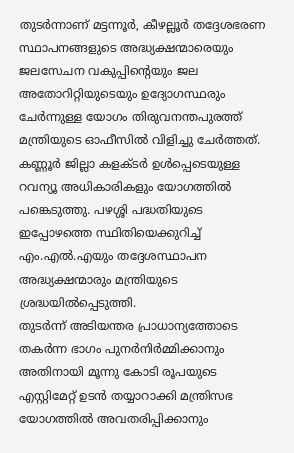തുടർന്നാണ് മട്ടന്നൂർ, കീഴല്ലൂർ തദ്ദേശഭരണ സ്ഥാപനങ്ങളുടെ അദ്ധ്യക്ഷന്മാരെയും ജലസേചന വകുപ്പിന്റെയും ജല അതോറിറ്റിയുടെയും ഉദ്യോഗസ്ഥരും ചേർന്നുള്ള യോഗം തിരുവനന്തപുരത്ത് മന്ത്രിയുടെ ഓഫീസിൽ വിളിച്ചു ചേർത്തത്. കണ്ണൂർ ജില്ലാ കളക്ടർ ഉൾപ്പെടെയുള്ള റവന്യൂ അധികാരികളും യോഗത്തിൽ പങ്കെടുത്തു. പഴശ്ശി പദ്ധതിയുടെ ഇപ്പോഴത്തെ സ്ഥിതിയെക്കുറിച്ച് എം.എൽ.എയും തദ്ദേശസ്ഥാപന അദ്ധ്യക്ഷന്മാരും മന്ത്രിയുടെ ശ്രദ്ധയിൽപ്പെടുത്തി.
തുടർന്ന് അടിയന്തര പ്രാധാന്യത്തോടെ തകർന്ന ഭാഗം പുനർനിർമ്മിക്കാനും അതിനായി മൂന്നു കോടി രൂപയുടെ എസ്റ്റിമേറ്റ് ഉടൻ തയ്യാറാക്കി മന്ത്രിസഭ യോഗത്തിൽ അവതരിപ്പിക്കാനും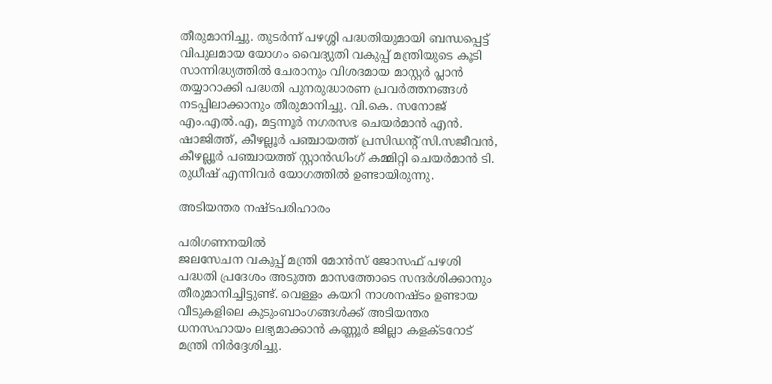തീരുമാനിച്ചു. തുടർന്ന് പഴശ്ശി പദ്ധതിയുമായി ബന്ധപ്പെട്ട് വിപുലമായ യോഗം വൈദ്യുതി വകുപ്പ് മന്ത്രിയുടെ കൂടി സാന്നിദ്ധ്യത്തിൽ ചേരാനും വിശദമായ മാസ്റ്റർ പ്ലാൻ തയ്യാറാക്കി പദ്ധതി പുനരുദ്ധാരണ പ്രവർത്തനങ്ങൾ നടപ്പിലാക്കാനും തീരുമാനിച്ചു. വി.കെ. സനോജ് എം.എൽ.എ, മട്ടന്നൂർ നഗരസഭ ചെയർമാൻ എൻ. ഷാജിത്ത്, കീഴല്ലൂർ പഞ്ചായത്ത് പ്രസിഡന്റ് സി.സജീവൻ, കീഴല്ലൂർ പഞ്ചായത്ത് സ്റ്റാൻഡിംഗ് കമ്മിറ്റി ചെയർമാൻ ടി. രുധീഷ് എന്നിവർ യോഗത്തിൽ ഉണ്ടായിരുന്നു.

അടിയന്തര നഷ്ടപരിഹാരം

പരിഗണനയിൽ
ജലസേചന വകുപ്പ് മന്ത്രി മോൻസ് ജോസഫ് പഴശി പദ്ധതി പ്രദേശം അടുത്ത മാസത്തോടെ സന്ദർശിക്കാനും തീരുമാനിച്ചിട്ടുണ്ട്. വെള്ളം കയറി നാശനഷ്ടം ഉണ്ടായ വീടുകളിലെ കുടുംബാംഗങ്ങൾക്ക് അടിയന്തര ധനസഹായം ലഭ്യമാക്കാൻ കണ്ണൂർ ജില്ലാ കളക്ടറോട് മന്ത്രി നിർദ്ദേശിച്ചു.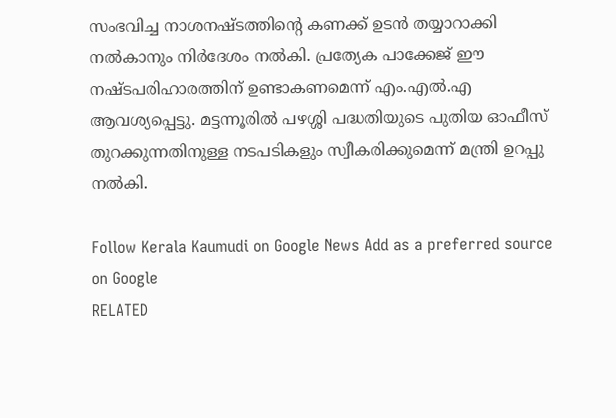സംഭവിച്ച നാശനഷ്ടത്തിന്റെ കണക്ക് ഉടൻ തയ്യാറാക്കി നൽകാനും നിർദേശം നൽകി. പ്രത്യേക പാക്കേജ് ഈ നഷ്ടപരിഹാരത്തിന് ഉണ്ടാകണമെന്ന് എം.എൽ.എ ആവശ്യപ്പെട്ടു. മട്ടന്നൂരിൽ പഴശ്ശി പദ്ധതിയുടെ പുതിയ ഓഫീസ് തുറക്കുന്നതിനുള്ള നടപടികളും സ്വീകരിക്കുമെന്ന് മന്ത്രി ഉറപ്പു നൽകി.

Follow Kerala Kaumudi on Google News Add as a preferred source on Google
RELATED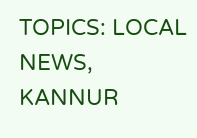TOPICS: LOCAL NEWS, KANNUR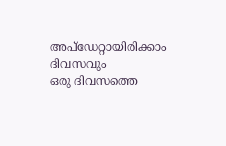അപ്ഡേറ്റായിരിക്കാം ദിവസവും
ഒരു ദിവസത്തെ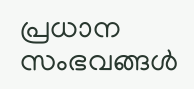പ്രധാന സംഭവങ്ങൾ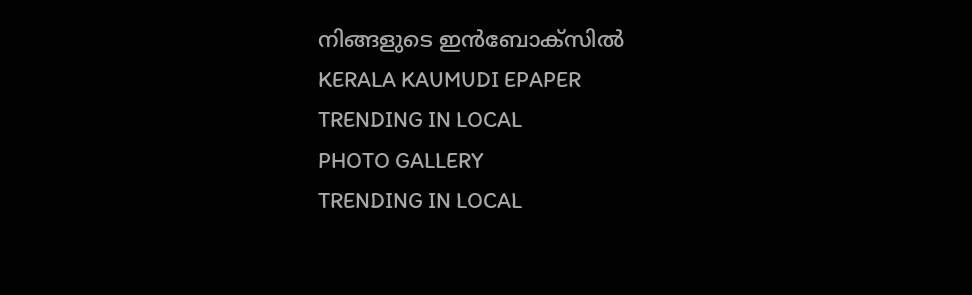നിങ്ങളുടെ ഇൻബോക്സിൽ
KERALA KAUMUDI EPAPER
TRENDING IN LOCAL
PHOTO GALLERY
TRENDING IN LOCAL